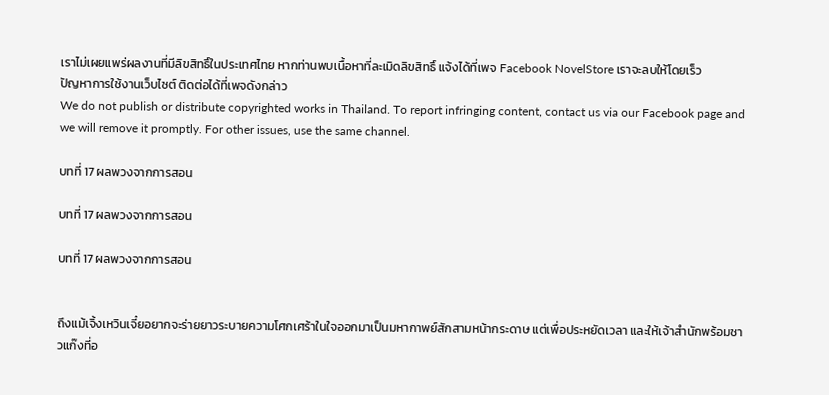เราไม่เผยแพร่ผลงานที่มีลิขสิทธิ์ในประเทศไทย หากท่านพบเนื้อหาที่ละเมิดลิขสิทธิ์ แจ้งได้ที่เพจ Facebook NovelStore เราจะลบให้โดยเร็ว
ปัญหาการใช้งานเว็บไซต์ ติดต่อได้ที่เพจดังกล่าว
We do not publish or distribute copyrighted works in Thailand. To report infringing content, contact us via our Facebook page and we will remove it promptly. For other issues, use the same channel.

บทที่ 17 ผลพวงจากการสอน

บทที่ 17 ผลพวงจากการสอน

บทที่ 17 ผลพวงจากการสอน


ถึงแม้เจิ้งเหวินเจี๋ยอยากจะร่ายยาวระบายความโศกเศร้าในใจออกมาเป็นมหากาพย์สักสามหน้ากระดาษ แต่เพื่อประหยัดเวลา และให้เจ้าสำนักพร้อมชาวแก๊งที่อ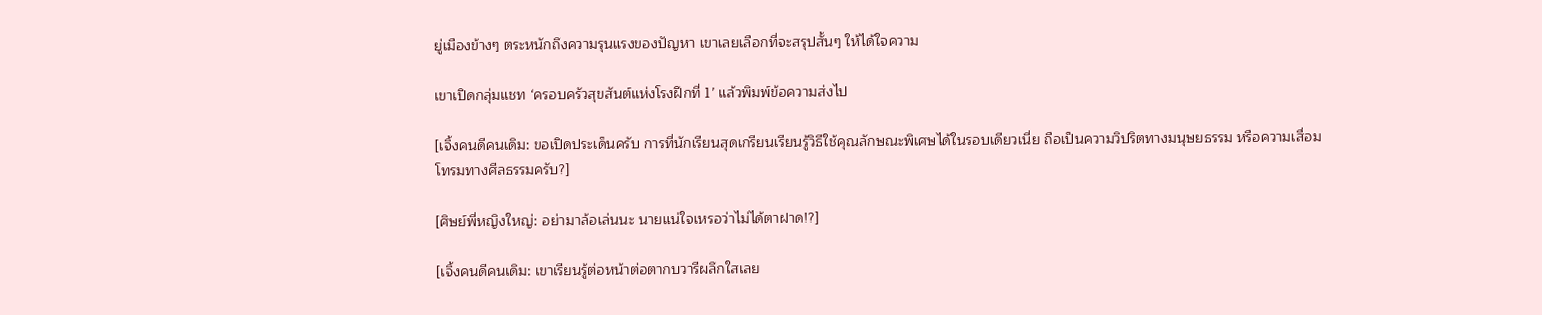ยู่เมืองข้างๆ ตระหนักถึงความรุนแรงของปัญหา เขาเลยเลือกที่จะสรุปสั้นๆ ให้ได้ใจความ

เขาเปิดกลุ่มแชท ‘ครอบครัวสุขสันต์แห่งโรงฝึกที่ 1’ แล้วพิมพ์ข้อความส่งไป

[เจิ้งคนดีคนเดิม: ขอเปิดประเด็นครับ การที่นักเรียนสุดเกรียนเรียนรู้วิธีใช้คุณลักษณะพิเศษได้ในรอบเดียวเนี่ย ถือเป็นความวิปริตทางมนุษยธรรม หรือความเสื่อมโทรมทางศีลธรรมครับ?]

[ศิษย์พี่หญิงใหญ่: อย่ามาล้อเล่นนะ นายแน่ใจเหรอว่าไม่ได้ตาฝาด!?]

[เจิ้งคนดีคนเดิม: เขาเรียนรู้ต่อหน้าต่อตากบวารีผลึกใสเลย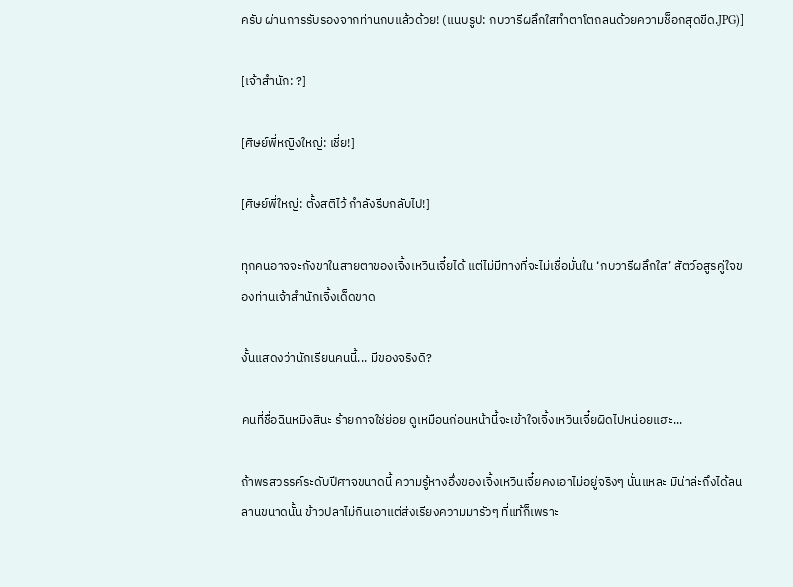ครับ ผ่านการรับรองจากท่านกบแล้วด้วย! (แนบรูป: กบวารีผลึกใสทำตาโตถลนด้วยความช็อกสุดขีด.JPG)]

[เจ้าสำนัก: ?]

[ศิษย์พี่หญิงใหญ่: เชี่ย!]

[ศิษย์พี่ใหญ่: ตั้งสติไว้ กำลังรีบกลับไป!]

ทุกคนอาจจะกังขาในสายตาของเจิ้งเหวินเจี๋ยได้ แต่ไม่มีทางที่จะไม่เชื่อมั่นใน ‘กบวารีผลึกใส’ สัตว์อสูรคู่ใจของท่านเจ้าสำนักเจิ้งเด็ดขาด

งั้นแสดงว่านักเรียนคนนี้... มีของจริงดิ?

คนที่ชื่อฉินหมิงสินะ ร้ายกาจใช่ย่อย ดูเหมือนก่อนหน้านี้จะเข้าใจเจิ้งเหวินเจี๋ยผิดไปหน่อยแฮะ...

ถ้าพรสวรรค์ระดับปีศาจขนาดนี้ ความรู้หางอึ่งของเจิ้งเหวินเจี๋ยคงเอาไม่อยู่จริงๆ นั่นแหละ มิน่าล่ะถึงได้ลนลานขนาดนั้น ข้าวปลาไม่กินเอาแต่ส่งเรียงความมารัวๆ ที่แท้ก็เพราะ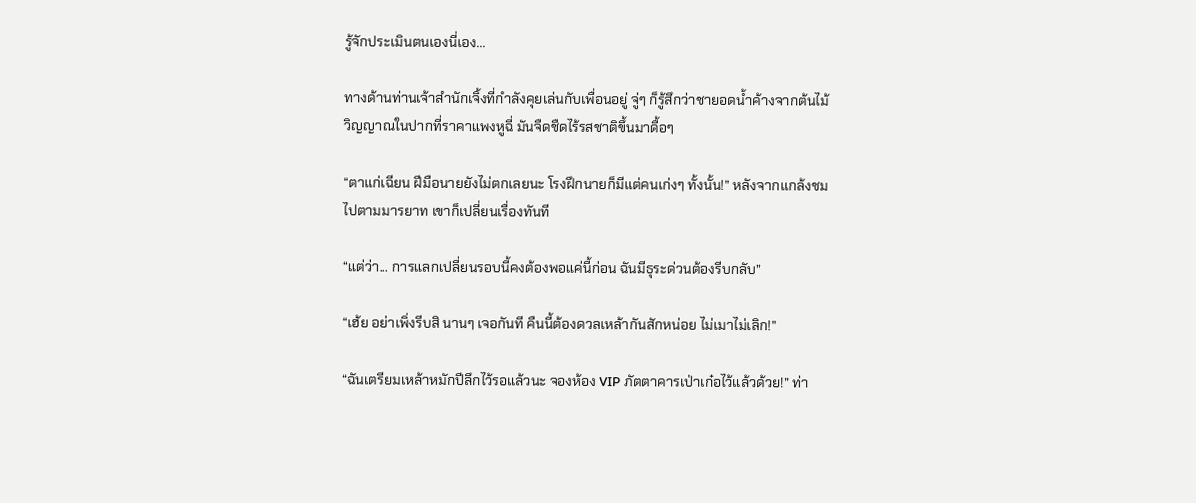รู้จักประเมินตนเองนี่เอง...

ทางด้านท่านเจ้าสำนักเจิ้งที่กำลังคุยเล่นกับเพื่อนอยู่ จู่ๆ ก็รู้สึกว่าชายอดน้ำค้างจากต้นไม้วิญญาณในปากที่ราคาแพงหูฉี่ มันจืดชืดไร้รสชาติขึ้นมาดื้อๆ

“ตาแก่เฉียน ฝีมือนายยังไม่ตกเลยนะ โรงฝึกนายก็มีแต่คนเก่งๆ ทั้งนั้น!” หลังจากแกล้งชมไปตามมารยาท เขาก็เปลี่ยนเรื่องทันที

“แต่ว่า... การแลกเปลี่ยนรอบนี้คงต้องพอแค่นี้ก่อน ฉันมีธุระด่วนต้องรีบกลับ”

“เฮ้ย อย่าเพิ่งรีบสิ นานๆ เจอกันที คืนนี้ต้องดวลเหล้ากันสักหน่อย ไม่เมาไม่เลิก!”

“ฉันเตรียมเหล้าหมักปีลึกไว้รอแล้วนะ จองห้อง VIP ภัตตาคารเป่าเก๋อไว้แล้วด้วย!” ท่า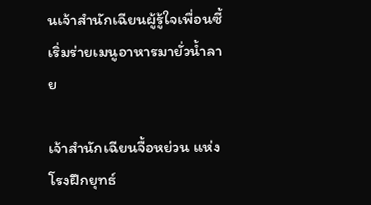นเจ้าสำนักเฉียนผู้รู้ใจเพื่อนซี้เริ่มร่ายเมนูอาหารมายั่วน้ำลาย

เจ้าสำนักเฉียนจื้อหย่วน แห่งโรงฝึกยุทธ์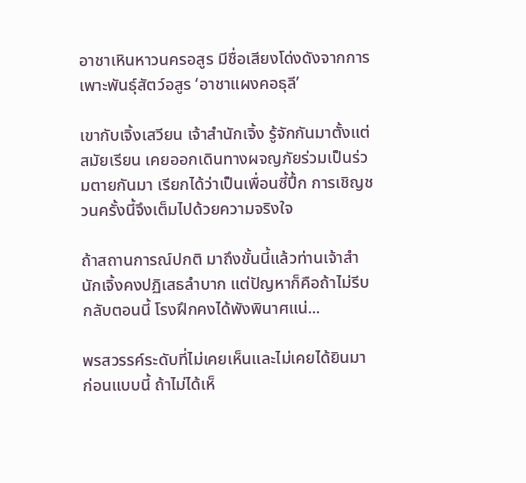อาชาเหินหาวนครอสูร มีชื่อเสียงโด่งดังจากการเพาะพันธุ์สัตว์อสูร ‘อาชาแผงคอธุลี’

เขากับเจิ้งเสวียน เจ้าสำนักเจิ้ง รู้จักกันมาตั้งแต่สมัยเรียน เคยออกเดินทางผจญภัยร่วมเป็นร่วมตายกันมา เรียกได้ว่าเป็นเพื่อนซี้ปึ้ก การเชิญชวนครั้งนี้จึงเต็มไปด้วยความจริงใจ

ถ้าสถานการณ์ปกติ มาถึงขั้นนี้แล้วท่านเจ้าสำนักเจิ้งคงปฏิเสธลำบาก แต่ปัญหาก็คือถ้าไม่รีบกลับตอนนี้ โรงฝึกคงได้พังพินาศแน่...

พรสวรรค์ระดับที่ไม่เคยเห็นและไม่เคยได้ยินมาก่อนแบบนี้ ถ้าไม่ได้เห็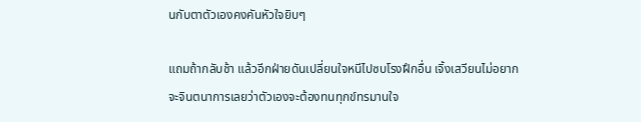นกับตาตัวเองคงคันหัวใจยิบๆ

แถมถ้ากลับช้า แล้วอีกฝ่ายดันเปลี่ยนใจหนีไปซบโรงฝึกอื่น เจิ้งเสวียนไม่อยากจะจินตนาการเลยว่าตัวเองจะต้องทนทุกข์ทรมานใจ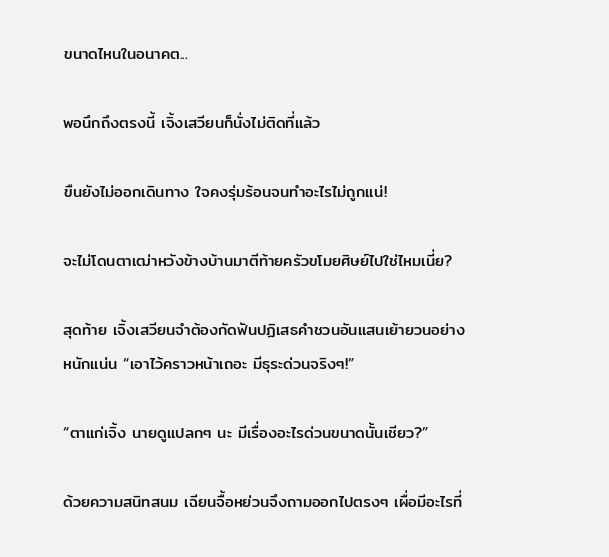ขนาดไหนในอนาคต...

พอนึกถึงตรงนี้ เจิ้งเสวียนก็นั่งไม่ติดที่แล้ว

ขืนยังไม่ออกเดินทาง ใจคงรุ่มร้อนจนทำอะไรไม่ถูกแน่!

จะไม่โดนตาเฒ่าหวังข้างบ้านมาตีท้ายครัวขโมยศิษย์ไปใช่ไหมเนี่ย?

สุดท้าย เจิ้งเสวียนจำต้องกัดฟันปฏิเสธคำชวนอันแสนเย้ายวนอย่างหนักแน่น “เอาไว้คราวหน้าเถอะ มีธุระด่วนจริงๆ!”

“ตาแก่เจิ้ง นายดูแปลกๆ นะ มีเรื่องอะไรด่วนขนาดนั้นเชียว?”

ด้วยความสนิทสนม เฉียนจื้อหย่วนจึงถามออกไปตรงๆ เผื่อมีอะไรที่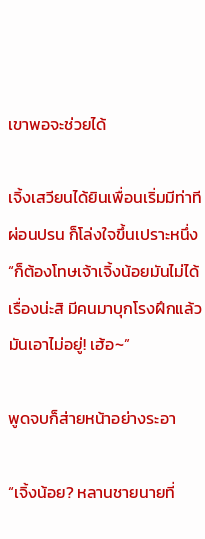เขาพอจะช่วยได้

เจิ้งเสวียนได้ยินเพื่อนเริ่มมีท่าทีผ่อนปรน ก็โล่งใจขึ้นเปราะหนึ่ง “ก็ต้องโทษเจ้าเจิ้งน้อยมันไม่ได้เรื่องน่ะสิ มีคนมาบุกโรงฝึกแล้วมันเอาไม่อยู่! เฮ้อ~”

พูดจบก็ส่ายหน้าอย่างระอา

“เจิ้งน้อย? หลานชายนายที่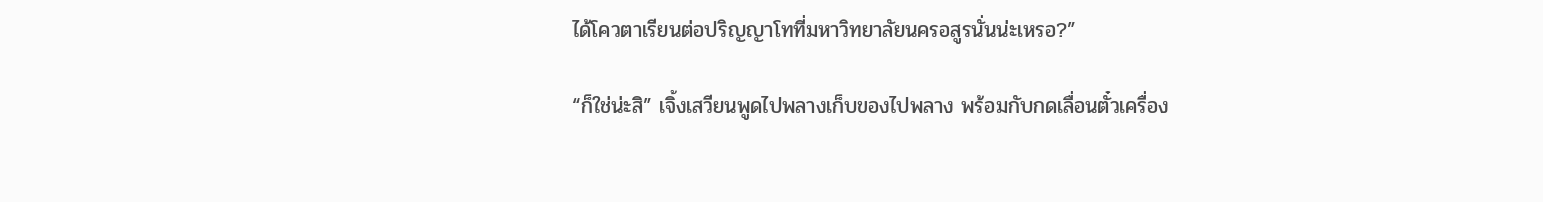ได้โควตาเรียนต่อปริญญาโทที่มหาวิทยาลัยนครอสูรนั่นน่ะเหรอ?”

“ก็ใช่น่ะสิ” เจิ้งเสวียนพูดไปพลางเก็บของไปพลาง พร้อมกับกดเลื่อนตั๋วเครื่อง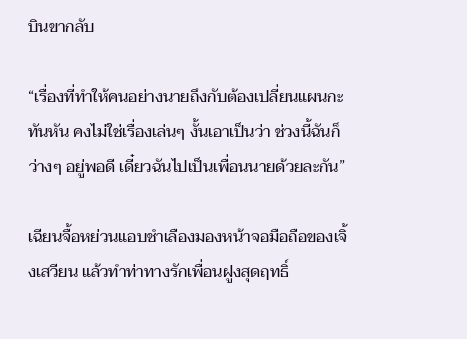บินขากลับ

“เรื่องที่ทำให้คนอย่างนายถึงกับต้องเปลี่ยนแผนกะทันหัน คงไม่ใช่เรื่องเล่นๆ งั้นเอาเป็นว่า ช่วงนี้ฉันก็ว่างๆ อยู่พอดี เดี๋ยวฉันไปเป็นเพื่อนนายด้วยละกัน”

เฉียนจื้อหย่วนแอบชำเลืองมองหน้าจอมือถือของเจิ้งเสวียน แล้วทำท่าทางรักเพื่อนฝูงสุดฤทธิ์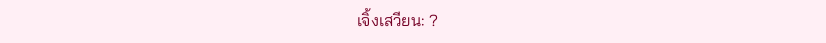เจิ้งเสวียน: ?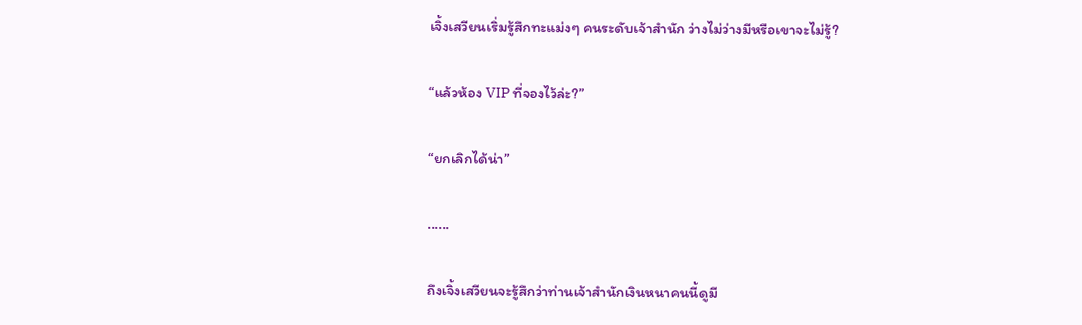เจิ้งเสวียนเริ่มรู้สึกทะแม่งๆ คนระดับเจ้าสำนัก ว่างไม่ว่างมีหรือเขาจะไม่รู้?

“แล้วห้อง VIP ที่จองไว้ล่ะ?”

“ยกเลิกได้น่า”

......

ถึงเจิ้งเสวียนจะรู้สึกว่าท่านเจ้าสำนักเงินหนาคนนี้ดูมี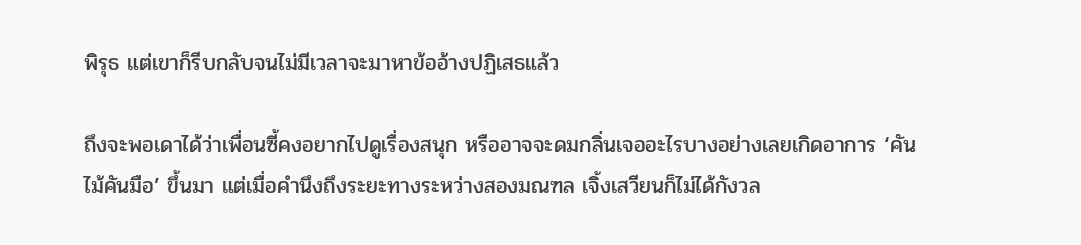พิรุธ แต่เขาก็รีบกลับจนไม่มีเวลาจะมาหาข้ออ้างปฏิเสธแล้ว

ถึงจะพอเดาได้ว่าเพื่อนซี้คงอยากไปดูเรื่องสนุก หรืออาจจะดมกลิ่นเจออะไรบางอย่างเลยเกิดอาการ ‘คันไม้คันมือ’ ขึ้นมา แต่เมื่อคำนึงถึงระยะทางระหว่างสองมณฑล เจิ้งเสวียนก็ไม่ได้กังวล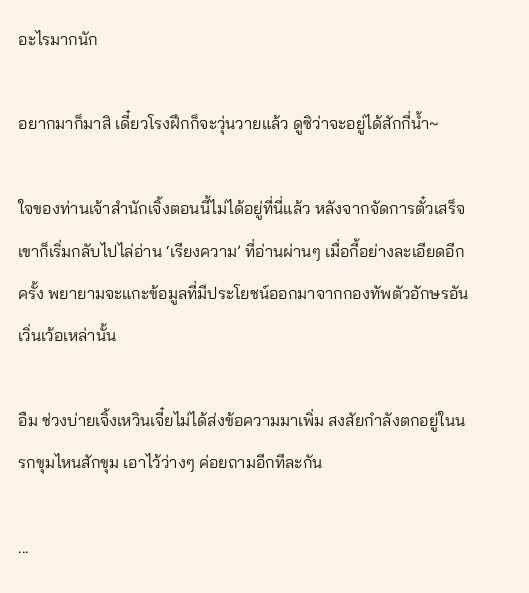อะไรมากนัก

อยากมาก็มาสิ เดี๋ยวโรงฝึกก็จะวุ่นวายแล้ว ดูซิว่าจะอยู่ได้สักกี่น้ำ~

ใจของท่านเจ้าสำนักเจิ้งตอนนี้ไม่ได้อยู่ที่นี่แล้ว หลังจากจัดการตั๋วเสร็จ เขาก็เริ่มกลับไปไล่อ่าน ‘เรียงความ’ ที่อ่านผ่านๆ เมื่อกี้อย่างละเอียดอีกครั้ง พยายามจะแกะข้อมูลที่มีประโยชน์ออกมาจากกองทัพตัวอักษรอันเวิ่นเว้อเหล่านั้น

อืม ช่วงบ่ายเจิ้งเหวินเจี๋ยไม่ได้ส่งข้อความมาเพิ่ม สงสัยกำลังตกอยู่ในนรกขุมไหนสักขุม เอาไว้ว่างๆ ค่อยถามอีกทีละกัน

...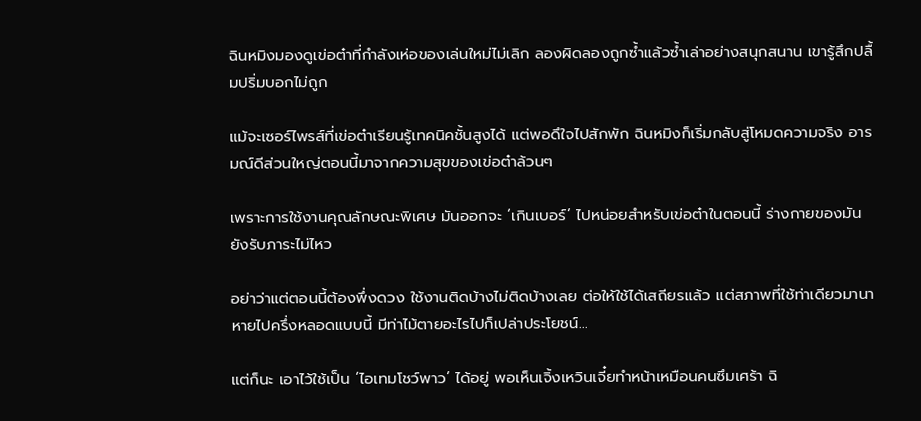ฉินหมิงมองดูเข่อต๋าที่กำลังเห่อของเล่นใหม่ไม่เลิก ลองผิดลองถูกซ้ำแล้วซ้ำเล่าอย่างสนุกสนาน เขารู้สึกปลื้มปริ่มบอกไม่ถูก

แม้จะเซอร์ไพรส์ที่เข่อต๋าเรียนรู้เทคนิคชั้นสูงได้ แต่พอดึใจไปสักพัก ฉินหมิงก็เริ่มกลับสู่โหมดความจริง อารมณ์ดีส่วนใหญ่ตอนนี้มาจากความสุขของเข่อต๋าล้วนๆ

เพราะการใช้งานคุณลักษณะพิเศษ มันออกจะ ‘เกินเบอร์’ ไปหน่อยสำหรับเข่อต๋าในตอนนี้ ร่างกายของมันยังรับภาระไม่ไหว

อย่าว่าแต่ตอนนี้ต้องพึ่งดวง ใช้งานติดบ้างไม่ติดบ้างเลย ต่อให้ใช้ได้เสถียรแล้ว แต่สภาพที่ใช้ท่าเดียวมานาหายไปครึ่งหลอดแบบนี้ มีท่าไม้ตายอะไรไปก็เปล่าประโยชน์...

แต่ก็นะ เอาไว้ใช้เป็น ‘ไอเทมโชว์พาว’ ได้อยู่ พอเห็นเจิ้งเหวินเจี๋ยทำหน้าเหมือนคนซึมเศร้า ฉิ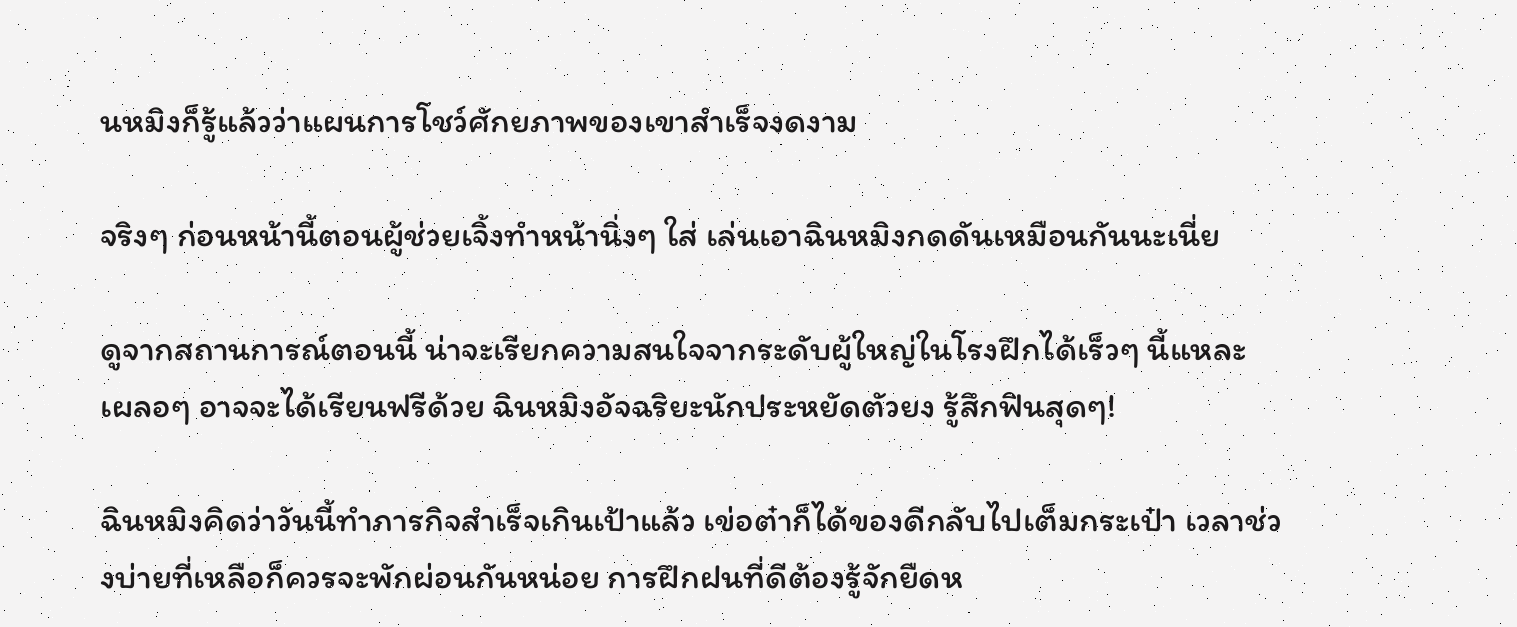นหมิงก็รู้แล้วว่าแผนการโชว์ศักยภาพของเขาสำเร็จงดงาม

จริงๆ ก่อนหน้านี้ตอนผู้ช่วยเจิ้งทำหน้านิ่งๆ ใส่ เล่นเอาฉินหมิงกดดันเหมือนกันนะเนี่ย

ดูจากสถานการณ์ตอนนี้ น่าจะเรียกความสนใจจากระดับผู้ใหญ่ในโรงฝึกได้เร็วๆ นี้แหละ เผลอๆ อาจจะได้เรียนฟรีด้วย ฉินหมิงอัจฉริยะนักประหยัดตัวยง รู้สึกฟินสุดๆ!

ฉินหมิงคิดว่าวันนี้ทำภารกิจสำเร็จเกินเป้าแล้ว เข่อต๋าก็ได้ของดีกลับไปเต็มกระเป๋า เวลาช่วงบ่ายที่เหลือก็ควรจะพักผ่อนกันหน่อย การฝึกฝนที่ดีต้องรู้จักยืดห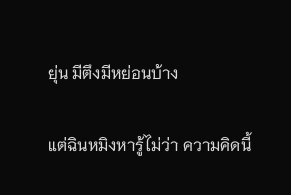ยุ่น มีตึงมีหย่อนบ้าง

แต่ฉินหมิงหารู้ไม่ว่า ความคิดนี้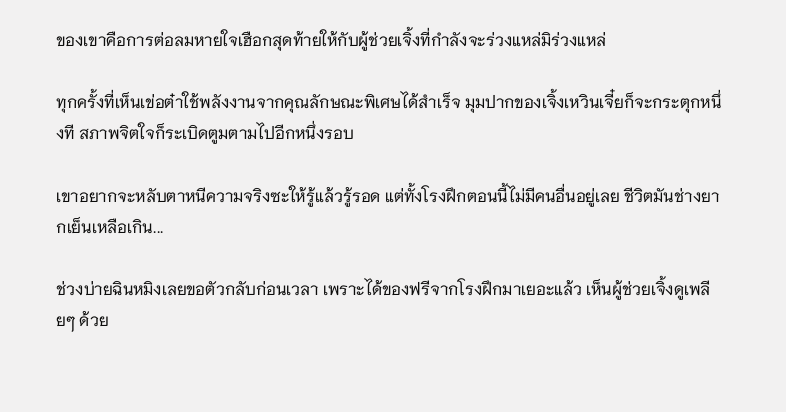ของเขาคือการต่อลมหายใจเฮือกสุดท้ายให้กับผู้ช่วยเจิ้งที่กำลังจะร่วงแหล่มิร่วงแหล่

ทุกครั้งที่เห็นเข่อต๋าใช้พลังงานจากคุณลักษณะพิเศษได้สำเร็จ มุมปากของเจิ้งเหวินเจี๋ยก็จะกระตุกหนึ่งที สภาพจิตใจก็ระเบิดตูมตามไปอีกหนึ่งรอบ

เขาอยากจะหลับตาหนีความจริงซะให้รู้แล้วรู้รอด แต่ทั้งโรงฝึกตอนนี้ไม่มีคนอื่นอยู่เลย ชีวิตมันช่างยากเย็นเหลือเกิน...

ช่วงบ่ายฉินหมิงเลยขอตัวกลับก่อนเวลา เพราะได้ของฟรีจากโรงฝึกมาเยอะแล้ว เห็นผู้ช่วยเจิ้งดูเพลียๆ ด้วย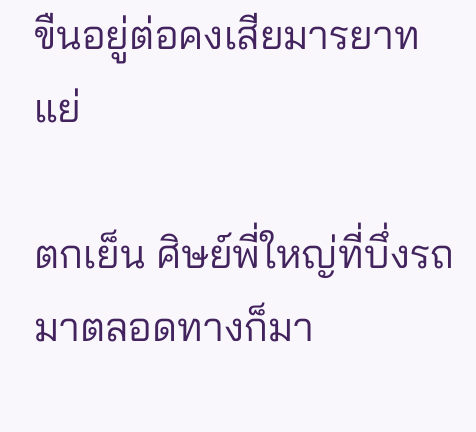ขืนอยู่ต่อคงเสียมารยาทแย่

ตกเย็น ศิษย์พี่ใหญ่ที่บึ่งรถมาตลอดทางก็มา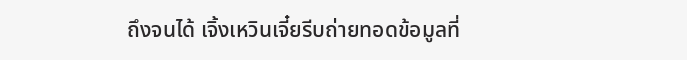ถึงจนได้ เจิ้งเหวินเจี๋ยรีบถ่ายทอดข้อมูลที่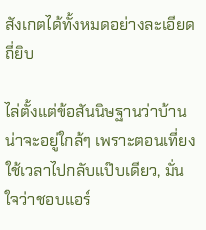สังเกตได้ทั้งหมดอย่างละเอียดถี่ยิบ

ไล่ตั้งแต่ข้อสันนิษฐานว่าบ้านน่าจะอยู่ใกล้ๆ เพราะตอนเที่ยงใช้เวลาไปกลับแป๊บเดียว, มั่นใจว่าชอบแอร์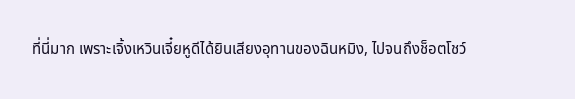ที่นี่มาก เพราะเจิ้งเหวินเจี๋ยหูดีได้ยินเสียงอุทานของฉินหมิง, ไปจนถึงช็อตโชว์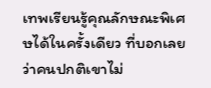เทพเรียนรู้คุณลักษณะพิเศษได้ในครั้งเดียว ที่บอกเลยว่าคนปกติเขาไม่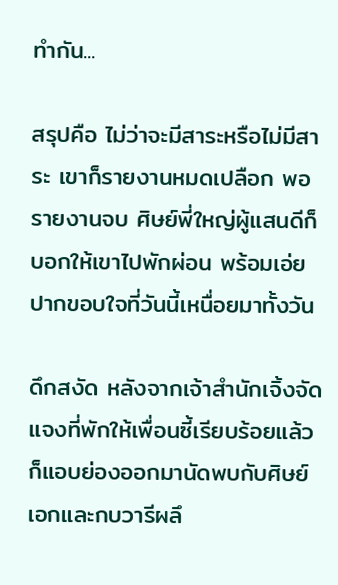ทำกัน...

สรุปคือ ไม่ว่าจะมีสาระหรือไม่มีสาระ เขาก็รายงานหมดเปลือก พอรายงานจบ ศิษย์พี่ใหญ่ผู้แสนดีก็บอกให้เขาไปพักผ่อน พร้อมเอ่ยปากขอบใจที่วันนี้เหนื่อยมาทั้งวัน

ดึกสงัด หลังจากเจ้าสำนักเจิ้งจัดแจงที่พักให้เพื่อนซี้เรียบร้อยแล้ว ก็แอบย่องออกมานัดพบกับศิษย์เอกและกบวารีผลึ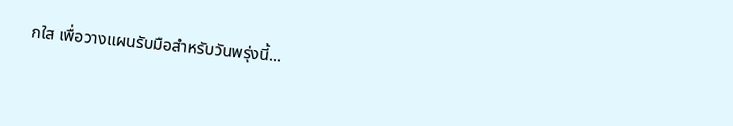กใส เพื่อวางแผนรับมือสำหรับวันพรุ่งนี้...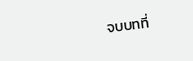จบบทที่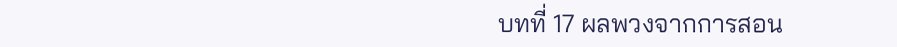บทที่ 17 ผลพวงจากการสอน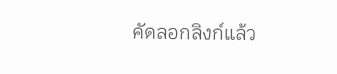คัดลอกลิงก์แล้ว